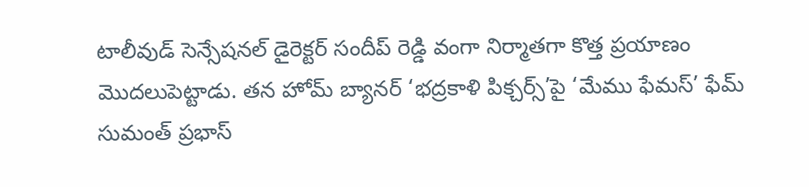టాలీవుడ్ సెన్సేషనల్ డైరెక్టర్ సందీప్ రెడ్డి వంగా నిర్మాతగా కొత్త ప్రయాణం మొదలుపెట్టాడు. తన హోమ్ బ్యానర్ ‘భద్రకాళి పిక్చర్స్’పై ‘మేము ఫేమస్’ ఫేమ్ సుమంత్ ప్రభాస్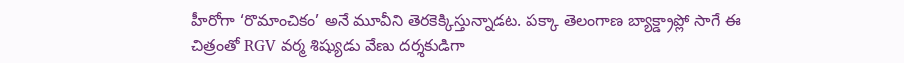హీరోగా ‘రొమాంచికం’ అనే మూవీని తెరకెక్కిస్తున్నాడట. పక్కా తెలంగాణ బ్యాక్డ్రాప్లో సాగే ఈ చిత్రంతో RGV వర్మ శిష్యుడు వేణు దర్శకుడిగా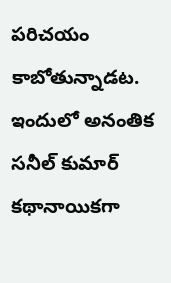పరిచయం కాబోతున్నాడట. ఇందులో అనంతిక సనీల్ కుమార్ కథానాయికగా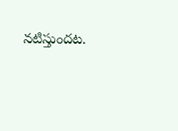నటిస్తుందట.